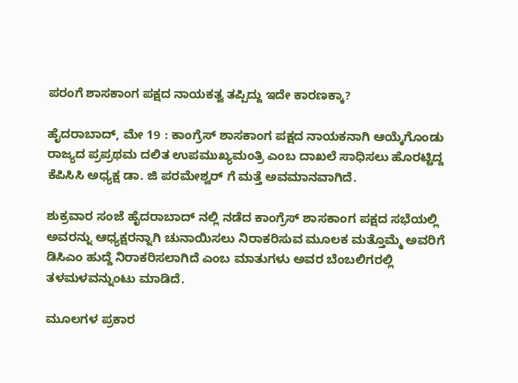ಪರಂಗೆ ಶಾಸಕಾಂಗ ಪಕ್ಷದ ನಾಯಕತ್ವ ತಪ್ಪಿದ್ದು ಇದೇ ಕಾರಣಕ್ಕಾ?

ಹೈದರಾಬಾದ್, ಮೇ 19 : ಕಾಂಗ್ರೆಸ್ ಶಾಸಕಾಂಗ ಪಕ್ಷದ ನಾಯಕನಾಗಿ ಆಯ್ಕೆಗೊಂಡು ರಾಜ್ಯದ ಪ್ರಪ್ರಥಮ ದಲಿತ ಉಪಮುಖ್ಯಮಂತ್ರಿ ಎಂಬ ದಾಖಲೆ ಸಾಧಿಸಲು ಹೊರಟ್ಟಿದ್ದ ಕೆಪಿಸಿಸಿ ಅಧ್ಯಕ್ಷ ಡಾ. ಜಿ ಪರಮೇಶ್ವರ್ ಗೆ ಮತ್ತೆ ಅವಮಾನವಾಗಿದೆ.

ಶುಕ್ರವಾರ ಸಂಜೆ ಹೈದರಾಬಾದ್ ನಲ್ಲಿ ನಡೆದ ಕಾಂಗ್ರೆಸ್ ಶಾಸಕಾಂಗ ಪಕ್ಷದ ಸಭೆಯಲ್ಲಿ ಅವರನ್ನು ಆಧ್ಯಕ್ಷರನ್ನಾಗಿ ಚುನಾಯಿಸಲು ನಿರಾಕರಿಸುವ ಮೂಲಕ ಮತ್ತೊಮ್ಮೆ ಅವರಿಗೆ ಡಿಸಿಎಂ ಹುದ್ದೆ ನಿರಾಕರಿಸಲಾಗಿದೆ ಎಂಬ ಮಾತುಗಳು ಅವರ ಬೆಂಬಲಿಗರಲ್ಲಿ ತಳಮಳವನ್ನುಂಟು ಮಾಡಿದೆ.

ಮೂಲಗಳ ಪ್ರಕಾರ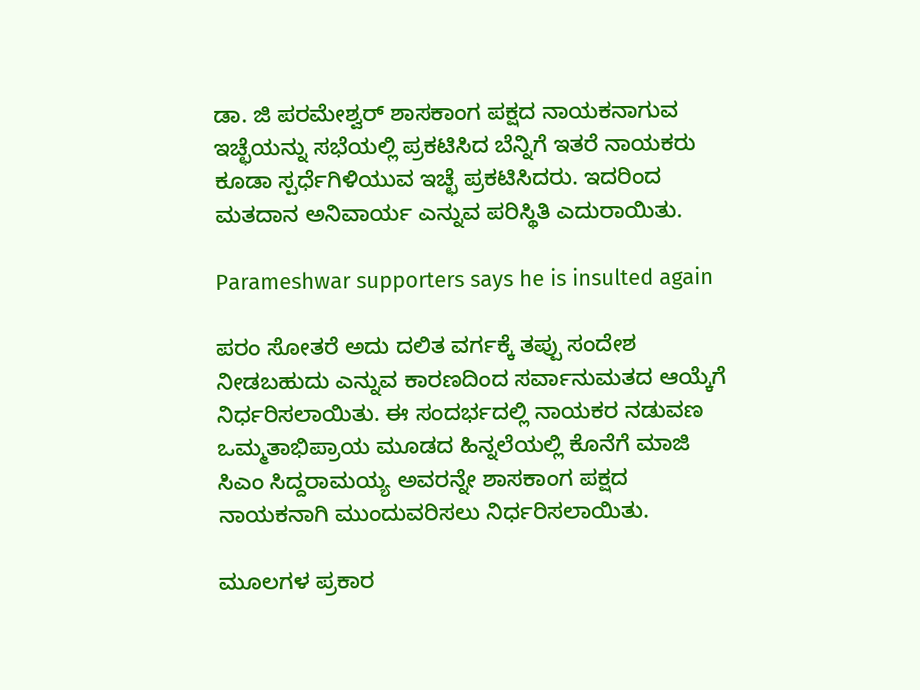ಡಾ. ಜಿ ಪರಮೇಶ್ವರ್ ಶಾಸಕಾಂಗ ಪಕ್ಷದ ನಾಯಕನಾಗುವ ಇಚ್ಛೆಯನ್ನು ಸಭೆಯಲ್ಲಿ ಪ್ರಕಟಿಸಿದ ಬೆನ್ನಿಗೆ ಇತರೆ ನಾಯಕರು ಕೂಡಾ ಸ್ಪರ್ಧೆಗಿಳಿಯುವ ಇಚ್ಛೆ ಪ್ರಕಟಿಸಿದರು. ಇದರಿಂದ ಮತದಾನ ಅನಿವಾರ್ಯ ಎನ್ನುವ ಪರಿಸ್ಥಿತಿ ಎದುರಾಯಿತು.

Parameshwar supporters says he is insulted again

ಪರಂ ಸೋತರೆ ಅದು ದಲಿತ ವರ್ಗಕ್ಕೆ ತಪ್ಪು ಸಂದೇಶ ನೀಡಬಹುದು ಎನ್ನುವ ಕಾರಣದಿಂದ ಸರ್ವಾನುಮತದ ಆಯ್ಕೆಗೆ ನಿರ್ಧರಿಸಲಾಯಿತು. ಈ ಸಂದರ್ಭದಲ್ಲಿ ನಾಯಕರ ನಡುವಣ ಒಮ್ಮತಾಭಿಪ್ರಾಯ ಮೂಡದ ಹಿನ್ನಲೆಯಲ್ಲಿ ಕೊನೆಗೆ ಮಾಜಿ ಸಿಎಂ ಸಿದ್ದರಾಮಯ್ಯ ಅವರನ್ನೇ ಶಾಸಕಾಂಗ ಪಕ್ಷದ ನಾಯಕನಾಗಿ ಮುಂದುವರಿಸಲು ನಿರ್ಧರಿಸಲಾಯಿತು.

ಮೂಲಗಳ ಪ್ರಕಾರ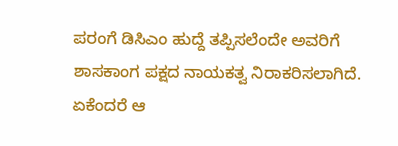ಪರಂಗೆ ಡಿಸಿಎಂ ಹುದ್ದೆ ತಪ್ಪಿಸಲೆಂದೇ ಅವರಿಗೆ ಶಾಸಕಾಂಗ ಪಕ್ಷದ ನಾಯಕತ್ವ ನಿರಾಕರಿಸಲಾಗಿದೆ. ಏಕೆಂದರೆ ಆ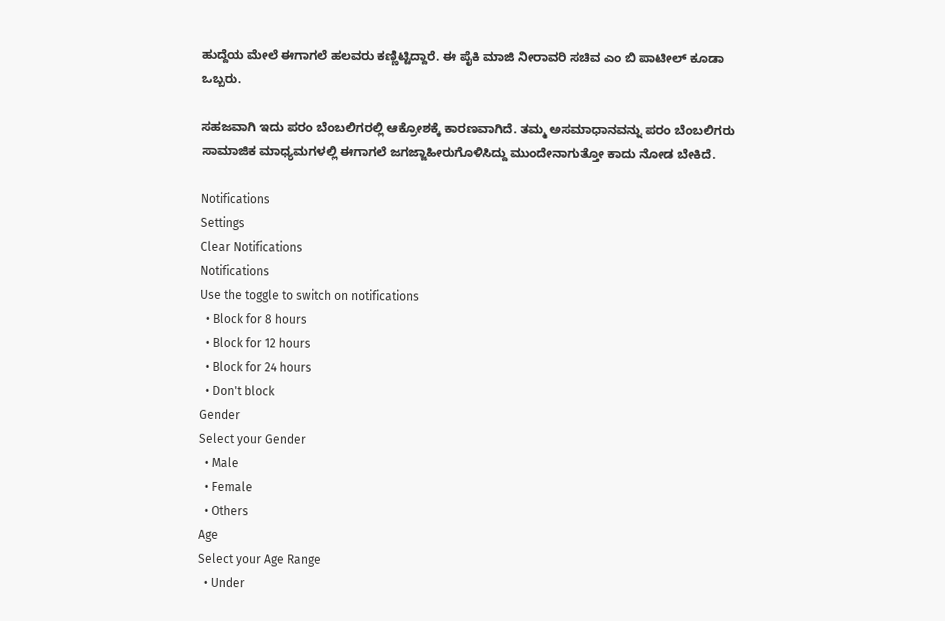ಹುದ್ದೆಯ ಮೇಲೆ ಈಗಾಗಲೆ ಹಲವರು ಕಣ್ಣಿಟ್ಟಿದ್ದಾರೆ. ಈ ಪೈಕಿ ಮಾಜಿ ನೀರಾವರಿ ಸಚಿವ ಎಂ ಬಿ ಪಾಟೀಲ್ ಕೂಡಾ ಒಬ್ಬರು.

ಸಹಜವಾಗಿ ಇದು ಪರಂ ಬೆಂಬಲಿಗರಲ್ಲಿ ಆಕ್ರೋಶಕ್ಕೆ ಕಾರಣವಾಗಿದೆ. ತಮ್ಮ ಅಸಮಾಧಾನವನ್ನು ಪರಂ ಬೆಂಬಲಿಗರು ಸಾಮಾಜಿಕ ಮಾಧ್ಯಮಗಳಲ್ಲಿ ಈಗಾಗಲೆ ಜಗಜ್ಜಾಹೀರುಗೊಳಿಸಿದ್ದು ಮುಂದೇನಾಗುತ್ತೋ ಕಾದು ನೋಡ ಬೇಕಿದೆ.

Notifications
Settings
Clear Notifications
Notifications
Use the toggle to switch on notifications
  • Block for 8 hours
  • Block for 12 hours
  • Block for 24 hours
  • Don't block
Gender
Select your Gender
  • Male
  • Female
  • Others
Age
Select your Age Range
  • Under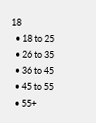18
  • 18 to 25
  • 26 to 35
  • 36 to 45
  • 45 to 55
  • 55+